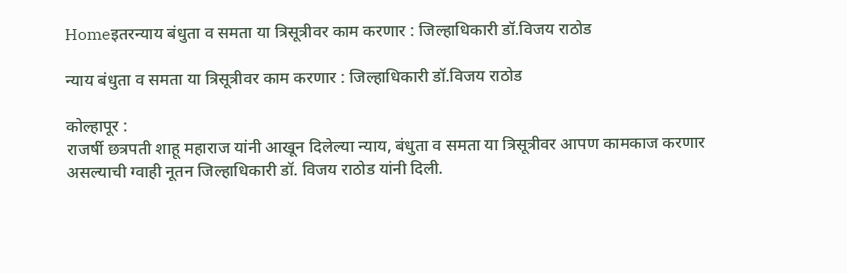Homeइतरन्याय बंधुता व समता या त्रिसूत्रीवर काम करणार : जिल्हाधिकारी डॉ.विजय राठोड

न्याय बंधुता व समता या त्रिसूत्रीवर काम करणार : जिल्हाधिकारी डॉ.विजय राठोड

कोल्हापूर :
राजर्षी छत्रपती शाहू महाराज यांनी आखून दिलेल्या न्याय, बंधुता व समता या त्रिसूत्रीवर आपण कामकाज करणार असल्याची ग्वाही नूतन जिल्हाधिकारी डॉ. विजय राठोड यांनी दिली.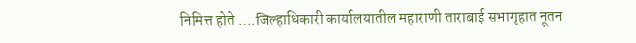निमित्त होते ….जिल्हाधिकारी कार्यालयातील महाराणी ताराबाई सभागृहात नूतन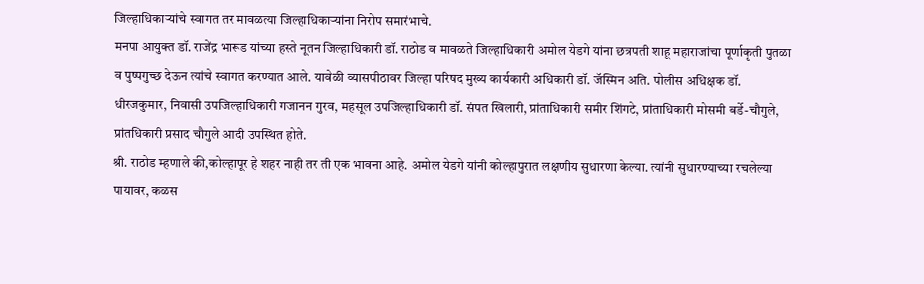जिल्हाधिकाऱ्यांचे स्वागत तर मावळत्या जिल्हाधिकाऱ्यांना निरोप समारंभाचे.
मनपा आयुक्त डॉ. राजेंद्र भारूड यांच्या हस्ते नूतन जिल्हाधिकारी डॉ. राठोड व मावळते जिल्हाधिकारी अमोल येडगे यांना छत्रपती शाहू महाराजांचा पूर्णाकृती पुतळा व पुष्पगुच्छ देऊन त्यांचे स्वागत करण्यात आले. यावेळी व्यासपीठावर जिल्हा परिषद मुख्य कार्यकारी अधिकारी डॉ. जॅस्मिन अति. पोलीस अधिक्षक डॉ. धीरजकुमार, निवासी उपजिल्हाधिकारी गजानन गुरव, महसूल उपजिल्हाधिकारी डॉ. संपत खिलारी, प्रांताधिकारी समीर शिंगटे, प्रांताधिकारी मोसमी बर्डे-चौगुले, प्रांतधिकारी प्रसाद चौगुले आदी उपस्थित होते.
श्री. राठोड म्हणाले की,कोल्हापूर हे शहर नाही तर ती एक भावना आहे. अमोल येडगे यांनी कोल्हापुरात लक्षणीय सुधारणा केल्या. त्यांनी सुधारण्याच्या रचलेल्या पायावर, कळस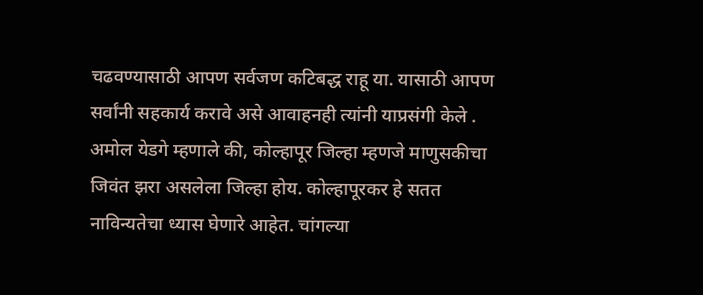चढवण्यासाठी आपण सर्वजण कटिबद्ध राहू या. यासाठी आपण सर्वांनी सहकार्य करावे असे आवाहनही त्यांनी याप्रसंगी केले .
अमोल येडगे म्हणाले की, कोल्हापूर जिल्हा म्हणजे माणुसकीचा जिवंत झरा असलेला जिल्हा होय. कोल्हापूरकर हे सतत नाविन्यतेचा ध्यास घेणारे आहेत. चांगल्या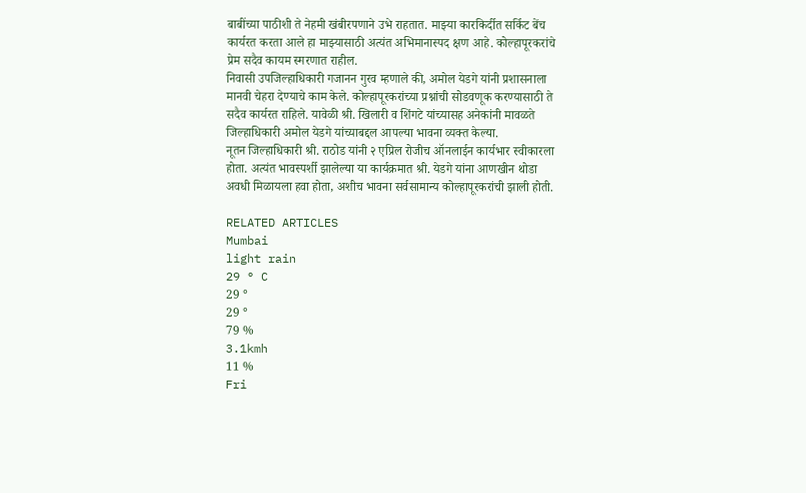बाबींच्या पाठीशी ते नेहमी खंबीरपणाने उभे राहतात. माझ्या कारकिर्दीत सर्किट बेंच कार्यरत करता आले हा माझ्यासाठी अत्यंत अभिमानास्पद क्षण आहे. कोल्हापूरकरांचे प्रेम सदैव कायम स्मरणात राहील.
निवासी उपजिल्हाधिकारी गजानन गुरव म्हणाले की, अमोल येडगे यांनी प्रशासनाला मानवी चेहरा देण्याचे काम केले. कोल्हापूरकरांच्या प्रश्नांची सोडवणूक करण्यासाठी ते सदैव कार्यरत राहिले. यावेळी श्री. खिलारी व शिंगटे यांच्यासह अनेकांनी मावळते जिल्हाधिकारी अमोल येडगे यांच्याबद्दल आपल्या भावना व्यक्त केल्या.
नूतन जिल्हाधिकारी श्री. राठोड यांनी २ एप्रिल रोजीच ऑनलाईन कार्यभार स्वीकारला होता. अत्यंत भावस्पर्शी झालेल्या या कार्यक्रमात श्री. येडगे यांना आणखीन थोडा अवधी मिळायला हवा होता, अशीच भावना सर्वसामान्य कोल्हापूरकरांची झाली होती.

RELATED ARTICLES
Mumbai
light rain
29 ° C
29 °
29 °
79 %
3.1kmh
11 %
Fri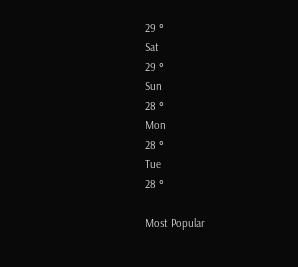29 °
Sat
29 °
Sun
28 °
Mon
28 °
Tue
28 °

Most Popular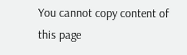You cannot copy content of this page